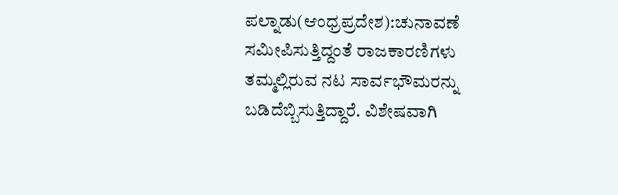ಪಲ್ನಾಡು(ಆಂಧ್ರಪ್ರದೇಶ):ಚುನಾವಣೆ ಸಮೀಪಿಸುತ್ತಿದ್ದಂತೆ ರಾಜಕಾರಣಿಗಳು ತಮ್ಮಲ್ಲಿರುವ ನಟ ಸಾರ್ವಭೌಮರನ್ನು ಬಡಿದೆಬ್ಬಿಸುತ್ತಿದ್ದಾರೆ. ವಿಶೇಷವಾಗಿ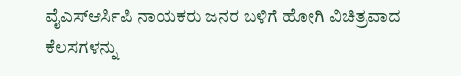ವೈಎಸ್ಆರ್ಸಿಪಿ ನಾಯಕರು ಜನರ ಬಳಿಗೆ ಹೋಗಿ ವಿಚಿತ್ರವಾದ ಕೆಲಸಗಳನ್ನು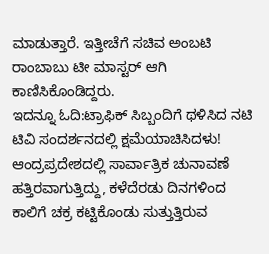ಮಾಡುತ್ತಾರೆ. ಇತ್ತೀಚೆಗೆ ಸಚಿವ ಅಂಬಟಿ ರಾಂಬಾಬು ಟೀ ಮಾಸ್ಟರ್ ಆಗಿ ಕಾಣಿಸಿಕೊಂಡಿದ್ದರು.
ಇದನ್ನೂ ಓದಿ:ಟ್ರಾಫಿಕ್ ಸಿಬ್ಬಂದಿಗೆ ಥಳಿಸಿದ ನಟಿ ಟಿವಿ ಸಂದರ್ಶನದಲ್ಲಿ ಕ್ಷಮೆಯಾಚಿಸಿದಳು!
ಆಂದ್ರಪ್ರದೇಶದಲ್ಲಿ ಸಾರ್ವಾತ್ರಿಕ ಚುನಾವಣೆ ಹತ್ತಿರವಾಗುತ್ತಿದ್ದು, ಕಳೆದೆರಡು ದಿನಗಳಿಂದ ಕಾಲಿಗೆ ಚಕ್ರ ಕಟ್ಟಿಕೊಂಡು ಸುತ್ತುತ್ತಿರುವ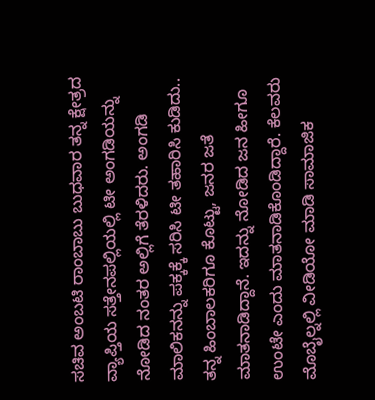ಸಚಿವ ಅಂಬಟಿ ರಾಂಬಾಬು ಬುಧವಾರ ತನ್ನ ಕ್ಷೇತ್ರದ ವ್ಯಾಪ್ತಿಯ ಸತ್ತೇನಪಲ್ಲಿಯಲ್ಲಿ ಟೀ ಅಂಗಡಿಯನ್ನು ನೋಡಿದ ನಂತರ ಅಲ್ಲಿಗೆ ತೆರಳಿದರು. ಅಂಗಡಿ ಮಾಲಿಕನನ್ನು ಪಕ್ಕಕ್ಕೆ ಸರಿಸಿ ಟೀ ತಹಾರಿಸಿ ಕುಡಿದು.. ತನ್ನ ಹಿಂಬಾಲಕರಿಗೂ ಕೊಟ್ಟು, ಜನರ ಜತೆ ಮಾತನಾಡಿದ್ದಾನೆ. ಇದನ್ನು ನೋಡಿದ ಜನ ಹೀಗೂ ಉಂಟೇ ಎಂದು ಮಾತನಾಡಿಕೊಂಡಿದ್ದಾರೆ. ಕೆಲವರು ಮೊಬೈಲ್ನಲ್ಲಿ ವೀಡಿಯೋ ಮಾಡಿ ಸಾಮಾಜಿಕ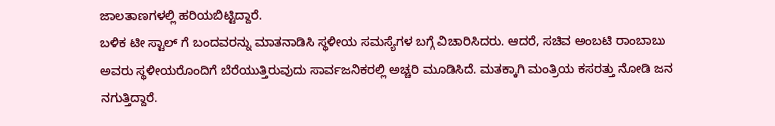ಜಾಲತಾಣಗಳಲ್ಲಿ ಹರಿಯಬಿಟ್ಟಿದ್ದಾರೆ.
ಬಳಿಕ ಟೀ ಸ್ಟಾಲ್ ಗೆ ಬಂದವರನ್ನು ಮಾತನಾಡಿಸಿ ಸ್ಥಳೀಯ ಸಮಸ್ಯೆಗಳ ಬಗ್ಗೆ ವಿಚಾರಿಸಿದರು. ಆದರೆ, ಸಚಿವ ಅಂಬಟಿ ರಾಂಬಾಬು ಅವರು ಸ್ಥಳೀಯರೊಂದಿಗೆ ಬೆರೆಯುತ್ತಿರುವುದು ಸಾರ್ವಜನಿಕರಲ್ಲಿ ಅಚ್ಚರಿ ಮೂಡಿಸಿದೆ. ಮತಕ್ಕಾಗಿ ಮಂತ್ರಿಯ ಕಸರತ್ತು ನೋಡಿ ಜನ ನಗುತ್ತಿದ್ದಾರೆ.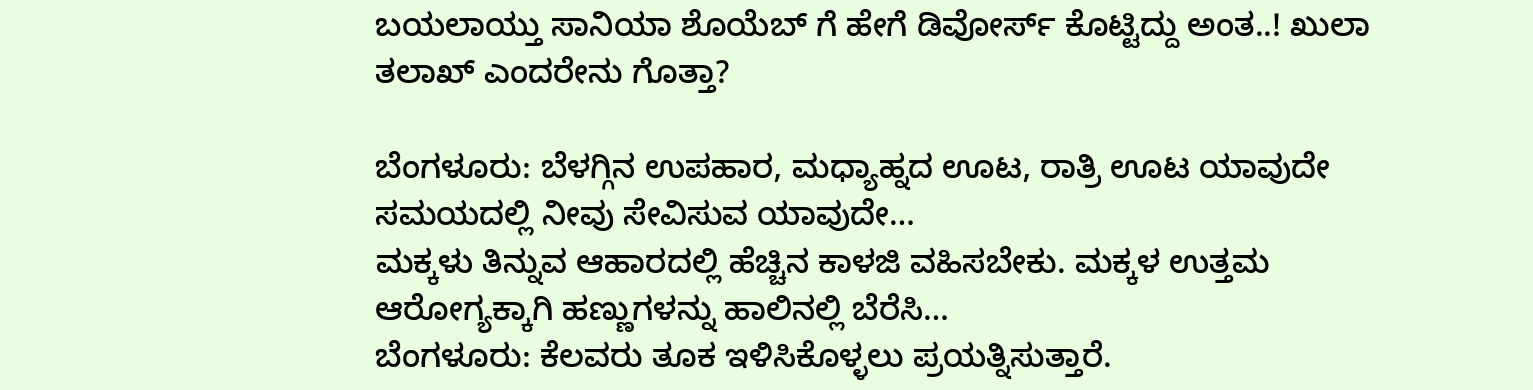ಬಯಲಾಯ್ತು ಸಾನಿಯಾ ಶೊಯೆಬ್ ಗೆ ಹೇಗೆ ಡಿವೋರ್ಸ್ ಕೊಟ್ಟಿದ್ದು ಅಂತ..! ಖುಲಾ ತಲಾಖ್ ಎಂದರೇನು ಗೊತ್ತಾ?

ಬೆಂಗಳೂರು: ಬೆಳಗ್ಗಿನ ಉಪಹಾರ, ಮಧ್ಯಾಹ್ನದ ಊಟ, ರಾತ್ರಿ ಊಟ ಯಾವುದೇ ಸಮಯದಲ್ಲಿ ನೀವು ಸೇವಿಸುವ ಯಾವುದೇ…
ಮಕ್ಕಳು ತಿನ್ನುವ ಆಹಾರದಲ್ಲಿ ಹೆಚ್ಚಿನ ಕಾಳಜಿ ವಹಿಸಬೇಕು. ಮಕ್ಕಳ ಉತ್ತಮ ಆರೋಗ್ಯಕ್ಕಾಗಿ ಹಣ್ಣುಗಳನ್ನು ಹಾಲಿನಲ್ಲಿ ಬೆರೆಸಿ…
ಬೆಂಗಳೂರು: ಕೆಲವರು ತೂಕ ಇಳಿಸಿಕೊಳ್ಳಲು ಪ್ರಯತ್ನಿಸುತ್ತಾರೆ.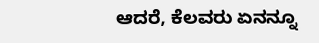ಆದರೆ, ಕೆಲವರು ಏನನ್ನೂ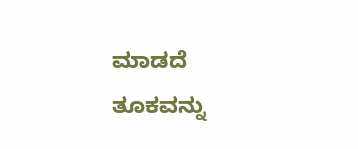ಮಾಡದೆ ತೂಕವನ್ನು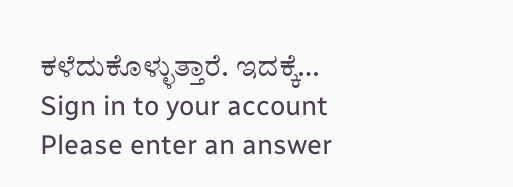ಕಳೆದುಕೊಳ್ಳುತ್ತಾರೆ. ಇದಕ್ಕೆ…
Sign in to your account
Please enter an answer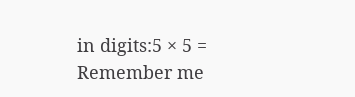in digits:5 × 5 =
Remember me